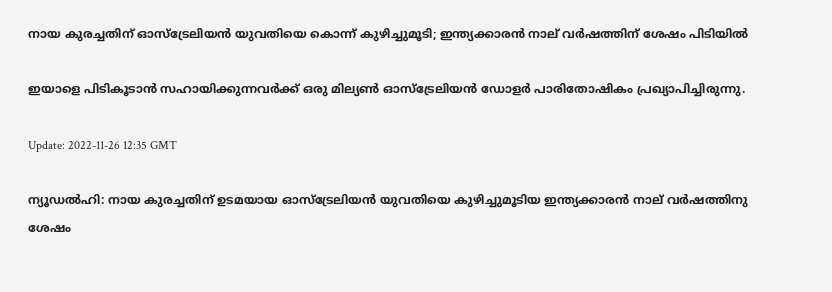നായ കുരച്ചതിന് ഓസ്ട്രേലിയൻ യുവതിയെ കൊന്ന് കുഴിച്ചുമൂടി; ഇന്ത്യക്കാരൻ നാല് വർഷത്തിന് ശേഷം പിടിയിൽ

ഇയാളെ പിടികൂടാൻ സഹായിക്കുന്നവർക്ക് ഒരു മില്യൺ ഓസ്ട്രേലിയൻ ഡോളർ പാരിതോഷികം പ്രഖ്യാപിച്ചിരുന്നു.

Update: 2022-11-26 12:35 GMT

ന്യൂഡൽഹി: നായ കുരച്ചതിന് ഉടമയായ ഓസ്ട്രേലിയൻ യുവതിയെ കുഴിച്ചുമൂടിയ ഇന്ത്യക്കാരൻ നാല് വർഷത്തിനു ശേഷം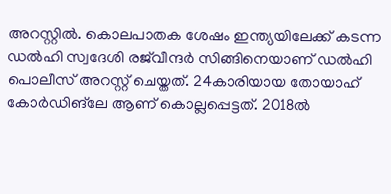അറസ്റ്റിൽ. കൊലപാതക ശേഷം ഇന്ത്യയിലേക്ക് കടന്ന ഡൽഹി സ്വദേശി രജ്‌വീന്ദര്‍ സിങ്ങിനെയാണ് ഡൽഹി പൊലീസ് അറസ്റ്റ് ചെയ്തത്. 24കാരിയായ തോയാഹ് കോര്‍ഡിങ്‌ലേ ആണ് കൊല്ലപ്പെട്ടത്. 2018ൽ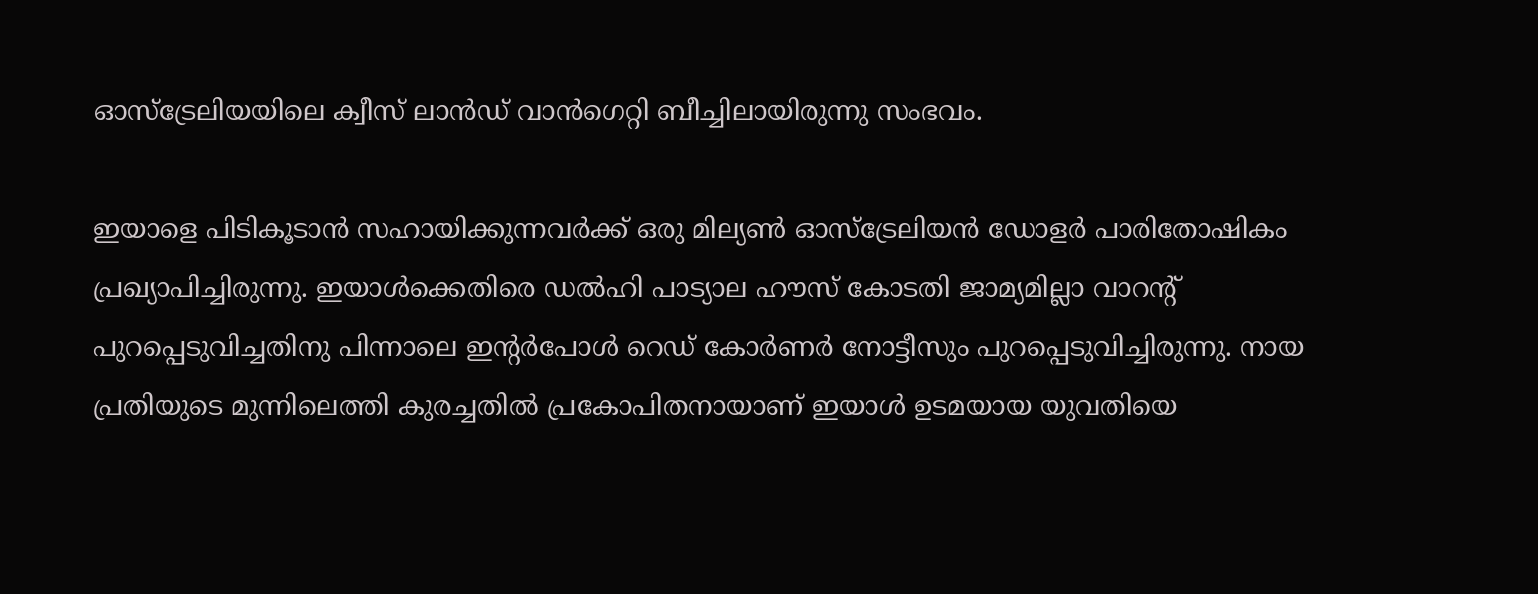ഓസ്ട്രേലിയയിലെ ക്വീസ് ലാൻഡ് വാൻഗെറ്റി ബീച്ചിലായിരുന്നു സംഭവം.

ഇയാളെ പിടികൂടാൻ സഹായിക്കുന്നവർക്ക് ഒരു മില്യൺ ഓസ്ട്രേലിയൻ ഡോളർ പാരിതോഷികം പ്രഖ്യാപിച്ചിരുന്നു. ഇയാൾക്കെതിരെ ഡൽഹി പാട്യാല ഹൗസ് കോടതി ജാമ്യമില്ലാ വാറന്റ് പുറപ്പെടുവിച്ചതിനു പിന്നാലെ ഇന്റർപോൾ റെഡ് കോർണർ നോട്ടീസും പുറപ്പെടുവിച്ചിരുന്നു. നായ പ്രതിയുടെ മുന്നിലെത്തി കുരച്ചതിൽ പ്രകോപിതനായാണ് ഇയാൾ ഉടമയായ യുവതിയെ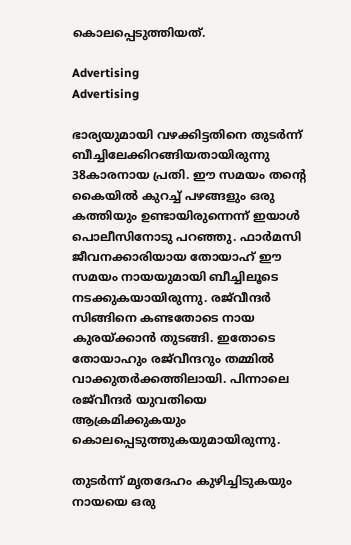കൊലപ്പെടുത്തിയത്.

Advertising
Advertising

ഭാര്യയുമായി വഴക്കിട്ടതിനെ തുടർന്ന് ബീച്ചിലേക്കിറങ്ങിയതായിരുന്നു 38കാരനായ പ്രതി. ഈ സമയം തന്റെ കൈയിൽ കുറച്ച് പഴങ്ങളും ഒരു കത്തിയും ഉണ്ടായിരുന്നെന്ന് ഇയാൾ പൊലീസിനോടു പറഞ്ഞു. ഫാർമസി ജീവനക്കാരിയായ തോയാഹ് ഈ സമയം നായയുമായി ബീച്ചിലൂടെ നടക്കുകയായിരുന്നു. രജ്‌വീന്ദര്‍ സിങ്ങിനെ കണ്ടതോടെ നായ കുരയ്ക്കാൻ തുടങ്ങി. ഇതോടെ തോയാഹും രജ്‌വീന്ദറും തമ്മിൽ വാക്കുതർക്കത്തിലായി. പിന്നാലെ രജ്‌വീന്ദര്‍ യുവതിയെ ആക്രമിക്കുകയും കൊലപ്പെടുത്തുകയുമായിരുന്നു.

തുടർന്ന് മൃതദേഹം കുഴിച്ചിടുകയും നായയെ ഒരു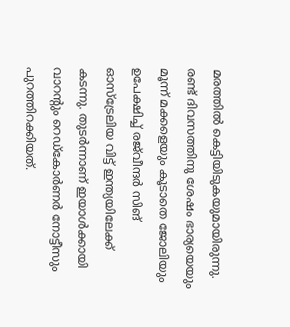മരത്തിൽ കെട്ടിയിടുകയുമായിരുന്നു. രണ്ട് ദിവസത്തിനു ശേഷം ഭാര്യയെയും മൂന്ന് മക്കളെയും കൂടാതെ ജോലിയും ഉപേക്ഷിച്ച് രജ്‌വീന്ദർ സിങ് ഓസ്‌ട്രേലിയ വിട്ട് ഇന്ത്യയിലേക്ക് കടന്നു. തുടർന്നാണ് ഇയാൾക്കായി വാറന്റും റെഡ്കോർണർ നോട്ടീസും പുറത്തിറക്കിയത്.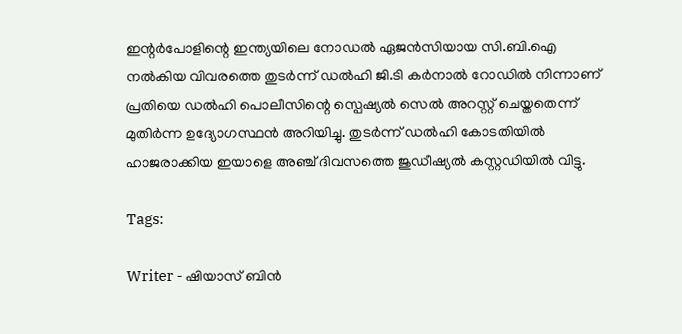ഇന്റർപോളിന്റെ ഇന്ത്യയിലെ നോഡ‍ൽ ഏജൻസിയായ സി.ബി.ഐ നൽകിയ വിവരത്തെ തുടർന്ന് ഡൽഹി ജി.ടി കർനാൽ റോഡിൽ നിന്നാണ് പ്രതിയെ ഡൽഹി പൊലീസിന്റെ സ്പെഷ്യൽ സെൽ അറസ്റ്റ് ചെയ്തതെന്ന് മുതിർന്ന ഉദ്യോഗസ്ഥൻ അറിയിച്ചു. തുടർന്ന് ‍ഡൽഹി കോടതിയിൽ ഹാജരാക്കിയ ഇയാളെ അഞ്ച് ദിവസത്തെ ജുഡീഷ്യൽ കസ്റ്റഡിയിൽ വിട്ടു.

Tags:

Writer - ഷിയാസ് ബിന്‍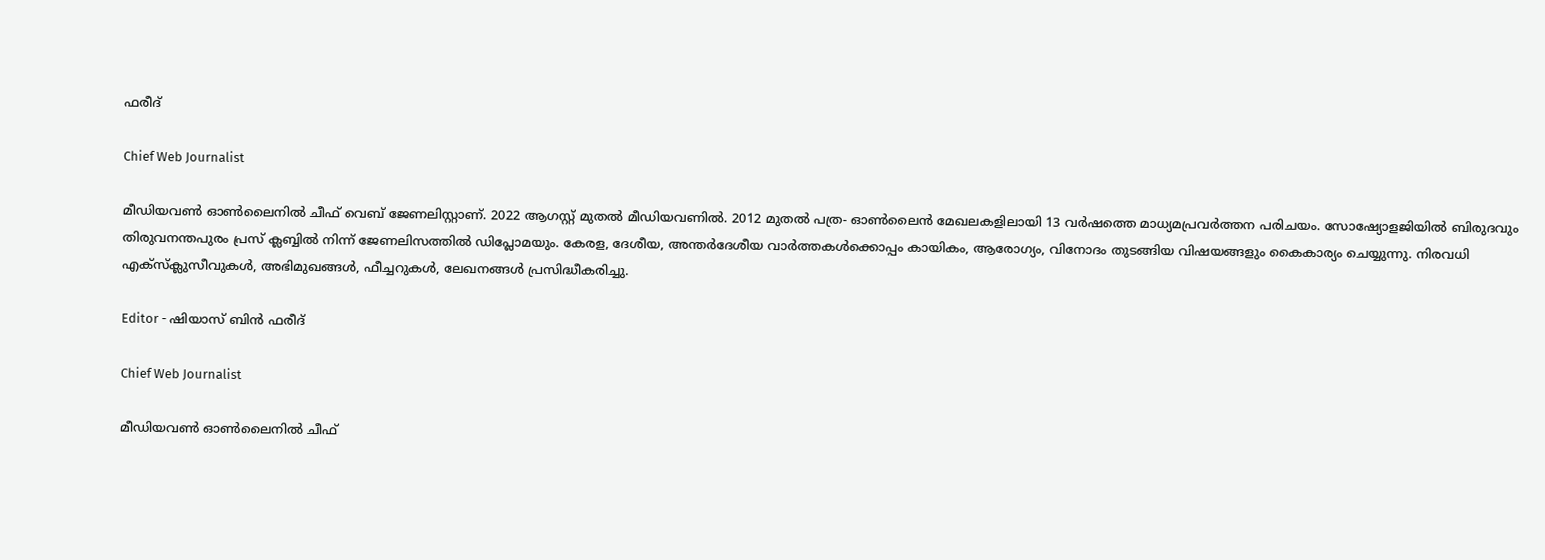ഫരീദ്

Chief Web Journalist

മീഡിയവണ്‍ ഓണ്‍ലൈനില്‍ ചീഫ് വെബ് ജേണലിസ്റ്റാണ്. 2022 ആഗസ്റ്റ് മുതല്‍ മീഡിയവണില്‍. 2012 മുതല്‍ പത്ര- ഓണ്‍ലൈന്‍ മേഖലകളിലായി 13 വര്‍ഷത്തെ മാധ്യമപ്രവര്‍ത്തന പരിചയം. സോഷ്യോളജിയില്‍ ബിരുദവും തിരുവനന്തപുരം പ്രസ് ക്ലബ്ബില്‍ നിന്ന് ജേണലിസത്തില്‍ ഡിപ്ലോമയും. കേരള, ദേശീയ, അന്തര്‍ദേശീയ വാര്‍ത്തകള്‍ക്കൊപ്പം കായികം, ആരോഗ്യം, വിനോദം തുടങ്ങിയ വിഷയങ്ങളും കൈകാര്യം ചെയ്യുന്നു. നിരവധി എക്സ്ക്ലുസീവുകള്‍, അഭിമുഖങ്ങള്‍, ഫീച്ചറുകള്‍, ലേഖനങ്ങള്‍ പ്രസിദ്ധീകരിച്ചു.

Editor - ഷിയാസ് ബിന്‍ ഫരീദ്

Chief Web Journalist

മീഡിയവണ്‍ ഓണ്‍ലൈനില്‍ ചീഫ്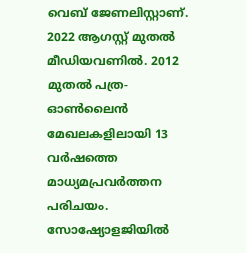വെബ് ജേണലിസ്റ്റാണ്. 2022 ആഗസ്റ്റ് മുതല്‍ മീഡിയവണില്‍. 2012 മുതല്‍ പത്ര- ഓണ്‍ലൈന്‍ മേഖലകളിലായി 13 വര്‍ഷത്തെ മാധ്യമപ്രവര്‍ത്തന പരിചയം. സോഷ്യോളജിയില്‍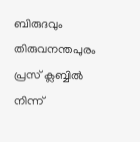ബിരുദവും തിരുവനന്തപുരം പ്രസ് ക്ലബ്ബില്‍ നിന്ന്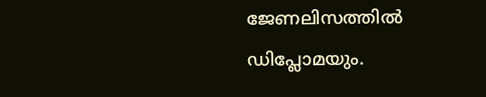ജേണലിസത്തില്‍ ഡിപ്ലോമയും.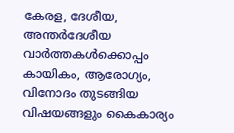കേരള, ദേശീയ, അന്തര്‍ദേശീയ വാര്‍ത്തകള്‍ക്കൊപ്പം കായികം, ആരോഗ്യം, വിനോദം തുടങ്ങിയ വിഷയങ്ങളും കൈകാര്യം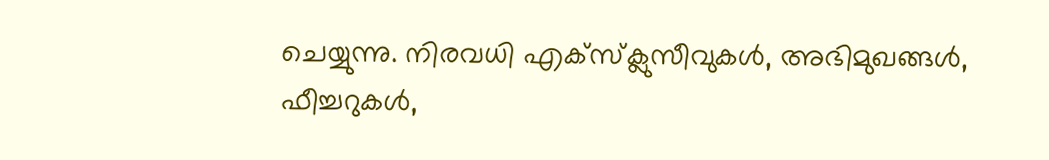ചെയ്യുന്നു. നിരവധി എക്സ്ക്ലുസീവുകള്‍, അഭിമുഖങ്ങള്‍, ഫീച്ചറുകള്‍,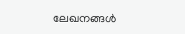ലേഖനങ്ങള്‍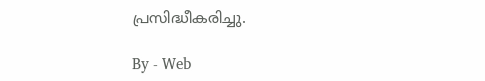പ്രസിദ്ധീകരിച്ചു.

By - Web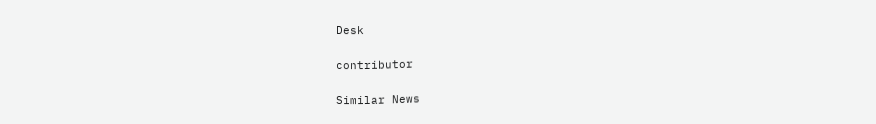Desk

contributor

Similar News